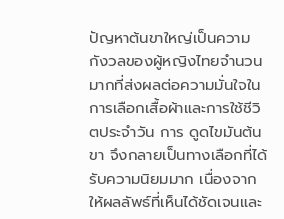ปัญหาต้นขาใหญ่เป็นความกังวลของผู้หญิงไทยจำนวนมากที่ส่งผลต่อความมั่นใจในการเลือกเสื้อผ้าและการใช้ชีวิตประจำวัน การ ดูดไขมันต้นขา จึงกลายเป็นทางเลือกที่ได้รับความนิยมมาก เนื่องจากให้ผลลัพธ์ที่เห็นได้ชัดเจนและ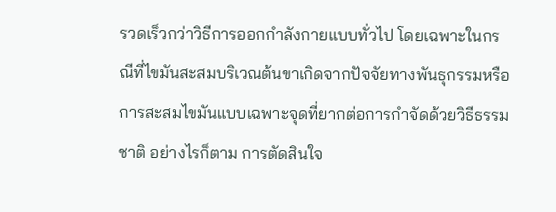รวดเร็วกว่าวิธีการออกกำลังกายแบบทั่วไป โดยเฉพาะในกรณีที่ไขมันสะสมบริเวณต้นขาเกิดจากปัจจัยทางพันธุกรรมหรือการสะสมไขมันแบบเฉพาะจุดที่ยากต่อการกำจัดด้วยวิธีธรรมชาติ อย่างไรก็ตาม การตัดสินใจ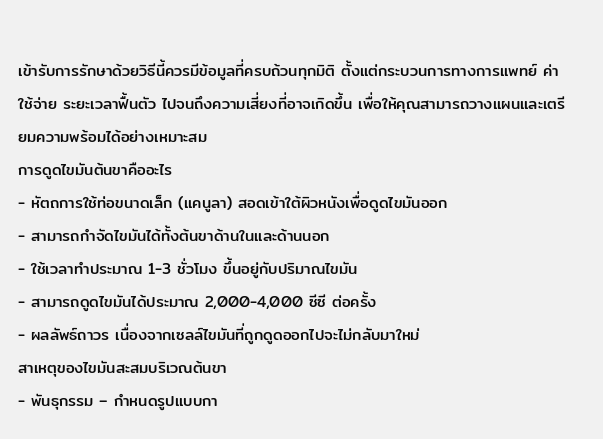เข้ารับการรักษาด้วยวิธีนี้ควรมีข้อมูลที่ครบถ้วนทุกมิติ ตั้งแต่กระบวนการทางการแพทย์ ค่าใช้จ่าย ระยะเวลาฟื้นตัว ไปจนถึงความเสี่ยงที่อาจเกิดขึ้น เพื่อให้คุณสามารถวางแผนและเตรียมความพร้อมได้อย่างเหมาะสม
การดูดไขมันต้นขาคืออะไร
- หัตถการใช้ท่อขนาดเล็ก (แคนูลา) สอดเข้าใต้ผิวหนังเพื่อดูดไขมันออก
- สามารถกำจัดไขมันได้ทั้งต้นขาด้านในและด้านนอก
- ใช้เวลาทำประมาณ 1-3 ชั่วโมง ขึ้นอยู่กับปริมาณไขมัน
- สามารถดูดไขมันได้ประมาณ 2,000-4,000 ซีซี ต่อครั้ง
- ผลลัพธ์ถาวร เนื่องจากเซลล์ไขมันที่ถูกดูดออกไปจะไม่กลับมาใหม่
สาเหตุของไขมันสะสมบริเวณต้นขา
- พันธุกรรม – กำหนดรูปแบบกา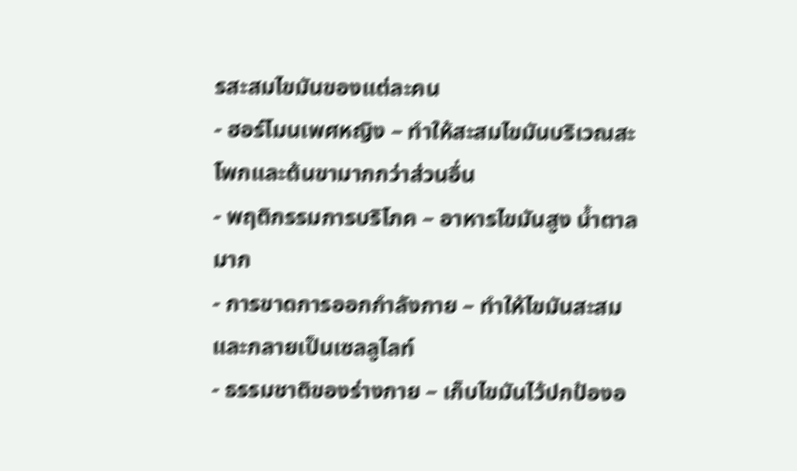รสะสมไขมันของแต่ละคน
- ฮอร์โมนเพศหญิง – ทำให้สะสมไขมันบริเวณสะโพกและต้นขามากกว่าส่วนอื่น
- พฤติกรรมการบริโภค – อาหารไขมันสูง น้ำตาลมาก
- การขาดการออกกำลังกาย – ทำให้ไขมันสะสมและกลายเป็นเซลลูไลท์
- ธรรมชาติของร่างกาย – เก็บไขมันไว้ปกป้องอ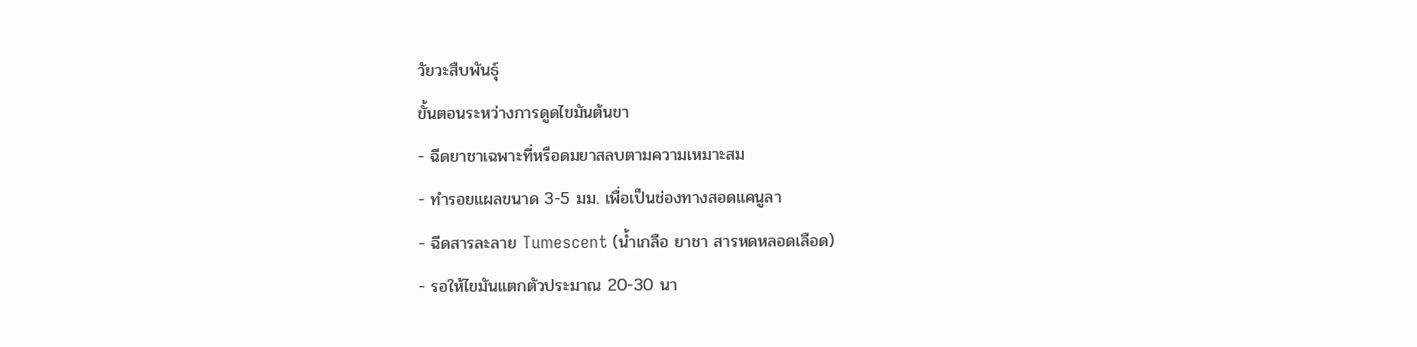วัยวะสืบพันธุ์
ขั้นตอนระหว่างการดูดไขมันต้นขา
- ฉีดยาชาเฉพาะที่หรือดมยาสลบตามความเหมาะสม
- ทำรอยแผลขนาด 3-5 มม. เพื่อเป็นช่องทางสอดแคนูลา
- ฉีดสารละลาย Tumescent (น้ำเกลือ ยาชา สารหดหลอดเลือด)
- รอให้ไขมันแตกตัวประมาณ 20-30 นา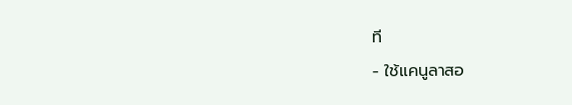ที
- ใช้แคนูลาสอ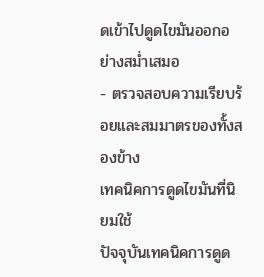ดเข้าไปดูดไขมันออกอย่างสม่ำเสมอ
- ตรวจสอบความเรียบร้อยและสมมาตรของทั้งสองข้าง
เทคนิคการดูดไขมันที่นิยมใช้
ปัจจุบันเทคนิคการดูด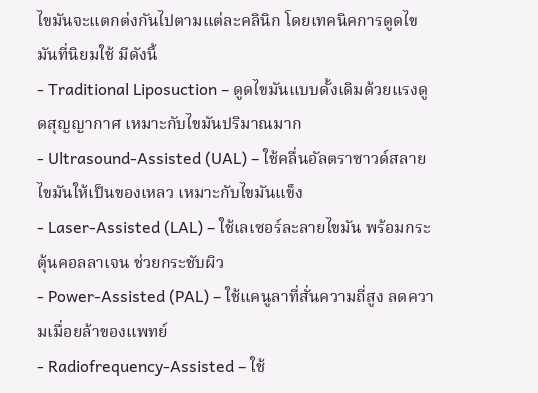ไขมันจะแตกต่งกันไปตามแต่ละคลินิก โดยเทคนิคการดูดไขมันที่นิยมใช้ มีดังนี้
- Traditional Liposuction – ดูดไขมันแบบดั้งเดิมด้วยแรงดูดสุญญากาศ เหมาะกับไขมันปริมาณมาก
- Ultrasound-Assisted (UAL) – ใช้คลื่นอัลตราซาวด์สลายไขมันให้เป็นของเหลว เหมาะกับไขมันแข็ง
- Laser-Assisted (LAL) – ใช้เลเซอร์ละลายไขมัน พร้อมกระตุ้นคอลลาเจน ช่วยกระชับผิว
- Power-Assisted (PAL) – ใช้แคนูลาที่สั่นความถี่สูง ลดความเมื่อยล้าของแพทย์
- Radiofrequency-Assisted – ใช้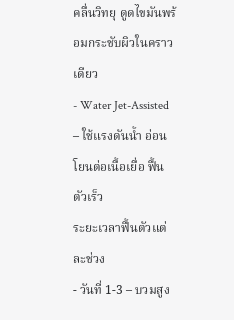คลื่นวิทยุ ดูดไขมันพร้อมกระชับผิวในคราวเดียว
- Water Jet-Assisted – ใช้แรงดันน้ำ อ่อนโยนต่อเนื้อเยื่อ ฟื้นตัวเร็ว
ระยะเวลาฟื้นตัวแต่ละช่วง
- วันที่ 1-3 – บวมสูง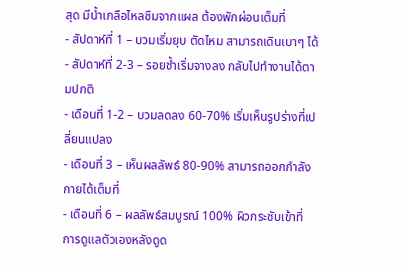สุด มีน้ำเกลือไหลซึมจากแผล ต้องพักผ่อนเต็มที่
- สัปดาห์ที่ 1 – บวมเริ่มยุบ ตัดไหม สามารถเดินเบาๆ ได้
- สัปดาห์ที่ 2-3 – รอยช้ำเริ่มจางลง กลับไปทำงานได้ตามปกติ
- เดือนที่ 1-2 – บวมลดลง 60-70% เริ่มเห็นรูปร่างที่เปลี่ยนแปลง
- เดือนที่ 3 – เห็นผลลัพธ์ 80-90% สามารถออกกำลังกายได้เต็มที่
- เดือนที่ 6 – ผลลัพธ์สมบูรณ์ 100% ผิวกระชับเข้าที่
การดูแลตัวเองหลังดูด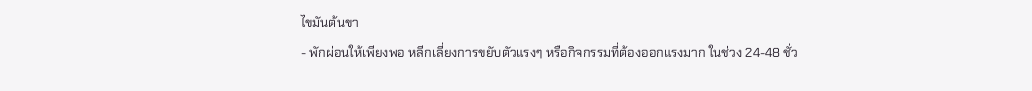ไขมันต้นขา
- พักผ่อนให้เพียงพอ หลีกเลี่ยงการขยับตัวแรงๆ หรือกิจกรรมที่ต้องออกแรงมาก ในช่วง 24-48 ชั่ว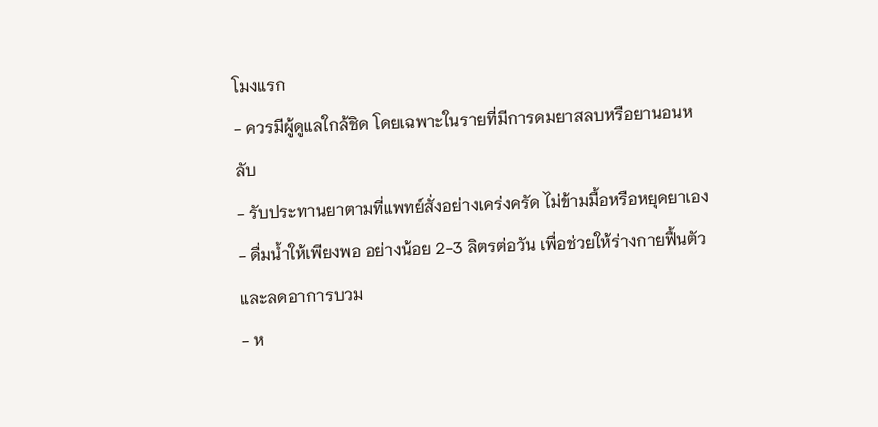โมงแรก
- ควรมีผู้ดูแลใกล้ชิด โดยเฉพาะในรายที่มีการดมยาสลบหรือยานอนหลับ
- รับประทานยาตามที่แพทย์สั่งอย่างเคร่งครัด ไม่ข้ามมื้อหรือหยุดยาเอง
- ดื่มน้ำให้เพียงพอ อย่างน้อย 2-3 ลิตรต่อวัน เพื่อช่วยให้ร่างกายฟื้นตัวและลดอาการบวม
- ห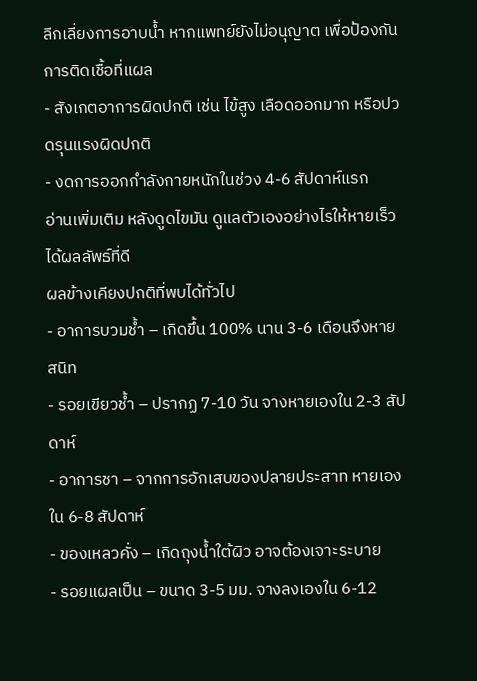ลีกเลี่ยงการอาบน้ำ หากแพทย์ยังไม่อนุญาต เพื่อป้องกันการติดเชื้อที่แผล
- สังเกตอาการผิดปกติ เช่น ไข้สูง เลือดออกมาก หรือปวดรุนแรงผิดปกติ
- งดการออกกำลังกายหนักในช่วง 4-6 สัปดาห์แรก
อ่านเพิ่มเติม หลังดูดไขมัน ดูแลตัวเองอย่างไรให้หายเร็ว ได้ผลลัพธ์ที่ดี
ผลข้างเคียงปกติที่พบได้ทั่วไป
- อาการบวมช้ำ – เกิดขึ้น 100% นาน 3-6 เดือนจึงหายสนิท
- รอยเขียวช้ำ – ปรากฏ 7-10 วัน จางหายเองใน 2-3 สัปดาห์
- อาการชา – จากการอักเสบของปลายประสาท หายเองใน 6-8 สัปดาห์
- ของเหลวคั่ง – เกิดถุงน้ำใต้ผิว อาจต้องเจาะระบาย
- รอยแผลเป็น – ขนาด 3-5 มม. จางลงเองใน 6-12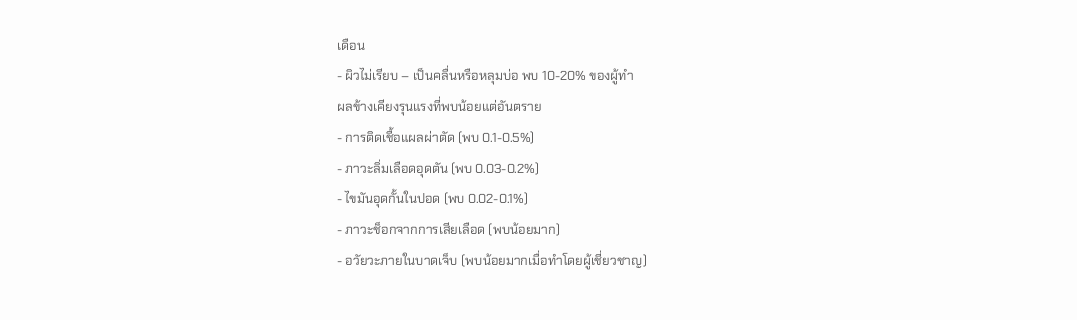เดือน
- ผิวไม่เรียบ – เป็นคลื่นหรือหลุมบ่อ พบ 10-20% ของผู้ทำ
ผลข้างเคียงรุนแรงที่พบน้อยแต่อันตราย
- การติดเชื้อแผลผ่าตัด (พบ 0.1-0.5%)
- ภาวะลิ่มเลือดอุดตัน (พบ 0.03-0.2%)
- ไขมันอุดกั้นในปอด (พบ 0.02-0.1%)
- ภาวะช็อกจากการเสียเลือด (พบน้อยมาก)
- อวัยวะภายในบาดเจ็บ (พบน้อยมากเมื่อทำโดยผู้เชี่ยวชาญ)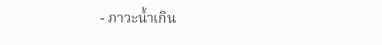- ภาวะน้ำเกิน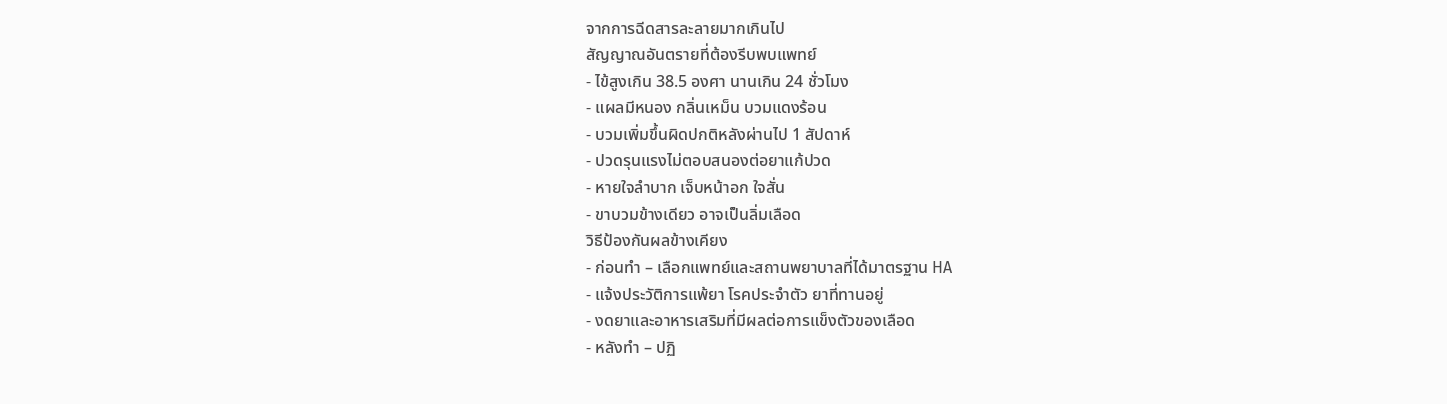จากการฉีดสารละลายมากเกินไป
สัญญาณอันตรายที่ต้องรีบพบแพทย์
- ไข้สูงเกิน 38.5 องศา นานเกิน 24 ชั่วโมง
- แผลมีหนอง กลิ่นเหม็น บวมแดงร้อน
- บวมเพิ่มขึ้นผิดปกติหลังผ่านไป 1 สัปดาห์
- ปวดรุนแรงไม่ตอบสนองต่อยาแก้ปวด
- หายใจลำบาก เจ็บหน้าอก ใจสั่น
- ขาบวมข้างเดียว อาจเป็นลิ่มเลือด
วิธีป้องกันผลข้างเคียง
- ก่อนทำ – เลือกแพทย์และสถานพยาบาลที่ได้มาตรฐาน HA
- แจ้งประวัติการแพ้ยา โรคประจำตัว ยาที่ทานอยู่
- งดยาและอาหารเสริมที่มีผลต่อการแข็งตัวของเลือด
- หลังทำ – ปฏิ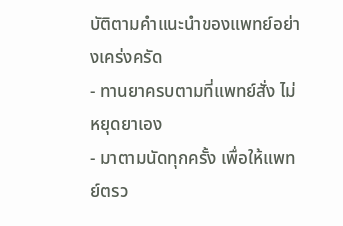บัติตามคำแนะนำของแพทย์อย่างเคร่งครัด
- ทานยาครบตามที่แพทย์สั่ง ไม่หยุดยาเอง
- มาตามนัดทุกครั้ง เพื่อให้แพทย์ตรว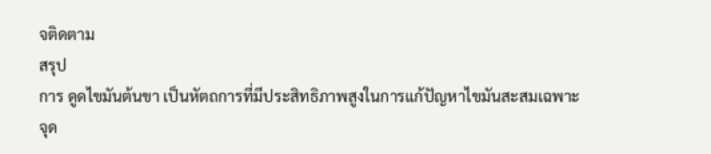จติดตาม
สรุป
การ ดูดไขมันต้นขา เป็นหัตถการที่มีประสิทธิภาพสูงในการแก้ปัญหาไขมันสะสมเฉพาะจุด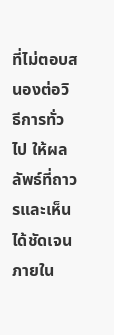ที่ไม่ตอบสนองต่อวิธีการทั่วไป ให้ผลลัพธ์ที่ถาวรและเห็นได้ชัดเจนภายใน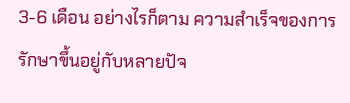3-6 เดือน อย่างไรก็ตาม ความสำเร็จของการรักษาขึ้นอยู่กับหลายปัจ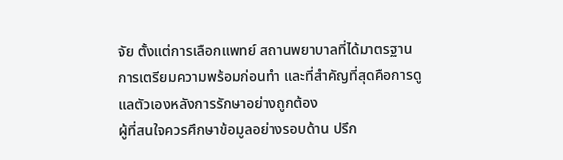จัย ตั้งแต่การเลือกแพทย์ สถานพยาบาลที่ได้มาตรฐาน การเตรียมความพร้อมก่อนทำ และที่สำคัญที่สุดคือการดูแลตัวเองหลังการรักษาอย่างถูกต้อง
ผู้ที่สนใจควรศึกษาข้อมูลอย่างรอบด้าน ปรึก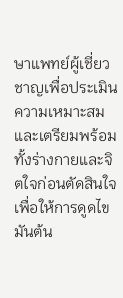ษาแพทย์ผู้เชี่ยวชาญเพื่อประเมินความเหมาะสม และเตรียมพร้อมทั้งร่างกายและจิตใจก่อนตัดสินใจ เพื่อให้การดูดไขมันต้น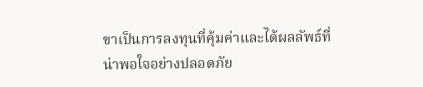ขาเป็นการลงทุนที่คุ้มค่าและได้ผลลัพธ์ที่น่าพอใจอย่างปลอดภัย